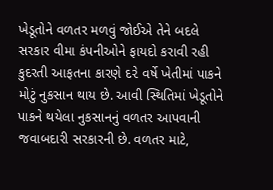ખેડૂતોને વળતર મળવું જોઈએ તેને બદલે સરકાર વીમા કંપનીઓને ફાયદો કરાવી રહી કુદરતી આફતના કારણે દ૨ે વર્ષે ખેતીમાં પાકને મોટું નુકસાન થાય છે. આવી સ્થિતિમાં ખેડૂતોને પાકને થયેલા નુકસાનનું વળતર આપવાની જવાબદારી સરકારની છે. વળતર માટે,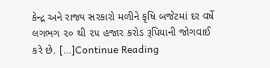કેન્દ્ર અને રાજ્ય સરકારો મળીને કૃષિ બજેટમાં દર વર્ષે લગભગ ૨૦ થી ૨૫ હજાર કરોડ રૂપિયાની જોગવાઈ કરે છે. […]Continue Reading